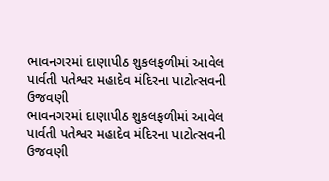ભાવનગરમાં દાણાપીઠ શુકલફળીમાં આવેલ પાર્વતી પતેશ્વર મહાદેવ મંદિરના પાટોત્સવની ઉજવણી
ભાવનગરમાં દાણાપીઠ શુકલફળીમાં આવેલ પાર્વતી પતેશ્વર મહાદેવ મંદિરના પાટોત્સવની ઉજવણી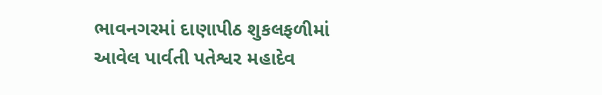ભાવનગરમાં દાણાપીઠ શુકલફળીમાં આવેલ પાર્વતી પતેશ્વર મહાદેવ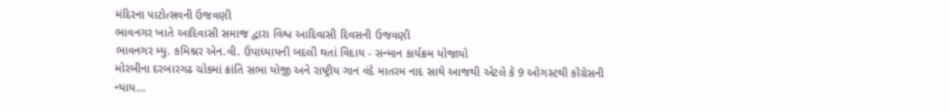મંદિરના પાટોત્સવની ઉજવણી
ભાવનગર ખાતે આદિવાસી સમાજ દ્વારા વિશ્વ આદિવાસી દિવસની ઉજવણી
ભાવનગર મ્યુ. કમિશ્નર એન.વી. ઉપાધ્યાયની બદલી થતાં વિદાય - સન્માન કાર્યક્રમ યોજાયો
મોરબીના દરબારગઢ ચોકમાં ક્રાંતિ સભા યોજી અને રાષ્ટ્રીય ગાન વંદે માતરમ નાદ સાથે આજથી એટલે કે 9 ઓગસ્ટથી કોંગ્રેસની ન્યાય...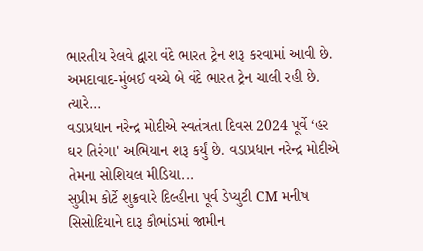ભારતીય રેલવે દ્વારા વંદે ભારત ટ્રેન શરૂ કરવામાં આવી છે. અમદાવાદ-મુંબઈ વચ્ચે બે વંદે ભારત ટ્રેન ચાલી રહી છે. ત્યારે...
વડાપ્રધાન નરેન્દ્ર મોદીએ સ્વતંત્રતા દિવસ 2024 પૂર્વે ‘હર ઘર તિરંગા' અભિયાન શરૂ કર્યું છે. વડાપ્રધાન નરેન્દ્ર મોદીએ તેમના સોશિયલ મીડિયા...
સુપ્રીમ કોર્ટે શુક્રવારે દિલ્હીના પૂર્વ ડેપ્યુટી CM મનીષ સિસોદિયાને દારૂ કૌભાંડમાં જામીન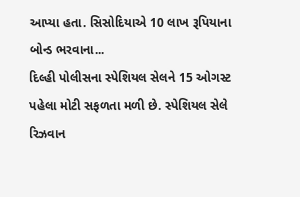આપ્યા હતા. સિસોદિયાએ 10 લાખ રૂપિયાના બોન્ડ ભરવાના...
દિલ્હી પોલીસના સ્પેશિયલ સેલને 15 ઓગસ્ટ પહેલા મોટી સફળતા મળી છે. સ્પેશિયલ સેલે રિઝવાન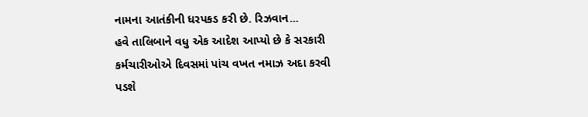નામના આતંકીની ધરપકડ કરી છે. રિઝવાન...
હવે તાલિબાને વધુ એક આદેશ આપ્યો છે કે સરકારી કર્મચારીઓએ દિવસમાં પાંચ વખત નમાઝ અદા કરવી પડશે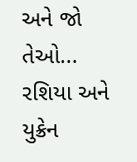અને જો તેઓ...
રશિયા અને યુક્રેન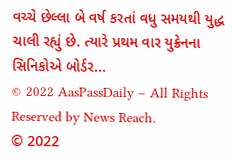વચ્ચે છેલ્લા બે વર્ષ કરતાં વધુ સમયથી યુદ્ધ ચાલી રહ્યું છે. ત્યારે પ્રથમ વાર યુક્રેનના સિનિકોએ બોર્ડર...
© 2022 AasPassDaily – All Rights Reserved by News Reach.
© 2022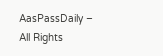AasPassDaily – All Rights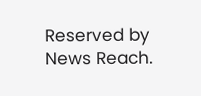Reserved by News Reach.